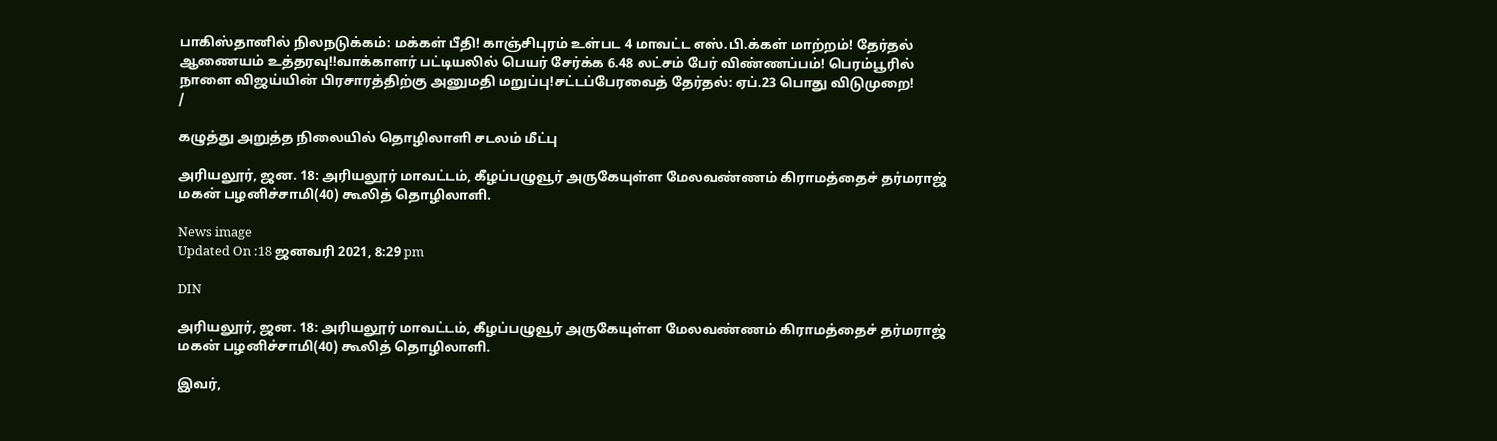பாகிஸ்தானில் நிலநடுக்கம்: மக்கள் பீதி! காஞ்சிபுரம் உள்பட 4 மாவட்ட எஸ்.பி.க்கள் மாற்றம்! தேர்தல் ஆணையம் உத்தரவு!!வாக்காளர் பட்டியலில் பெயர் சேர்க்க 6.48 லட்சம் பேர் விண்ணப்பம்! பெரம்பூரில் நாளை விஜய்யின் பிரசாரத்திற்கு அனுமதி மறுப்பு!சட்டப்பேரவைத் தேர்தல்: ஏப்.23 பொது விடுமுறை!
/

கழுத்து அறுத்த நிலையில் தொழிலாளி சடலம் மீட்பு

அரியலூர், ஜன. 18: அரியலூர் மாவட்டம், கீழப்பழுவூர் அருகேயுள்ள மேலவண்ணம் கிராமத்தைச் தர்மராஜ் மகன் பழனிச்சாமி(40) கூலித் தொழிலாளி.

News image
Updated On :18 ஜனவரி 2021, 8:29 pm

DIN

அரியலூர், ஜன. 18: அரியலூர் மாவட்டம், கீழப்பழுவூர் அருகேயுள்ள மேலவண்ணம் கிராமத்தைச் தர்மராஜ் மகன் பழனிச்சாமி(40) கூலித் தொழிலாளி.

இவர்,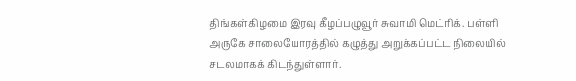திங்கள்கிழமை இரவு கீழப்பழுவூர் சுவாமி மெட்ரிக். பள்ளி அருகே சாலையோரத்தில் கழுத்து அறுக்கப்பட்ட நிலையில் சடலமாகக் கிடந்துள்ளார்.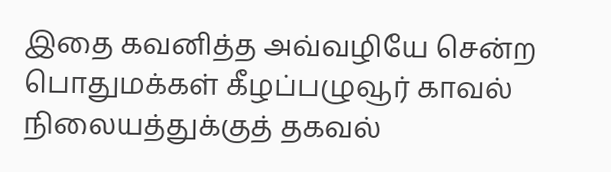இதை கவனித்த அவ்வழியே சென்ற பொதுமக்கள் கீழப்பழுவூர் காவல் நிலையத்துக்குத் தகவல்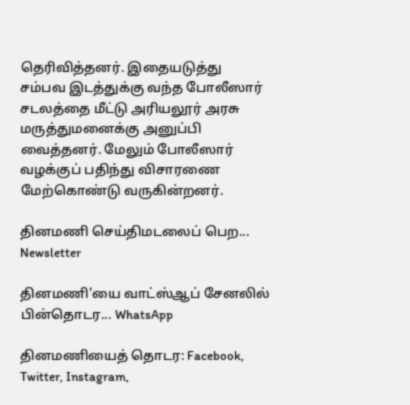தெரிவித்தனர். இதையடுத்து சம்பவ இடத்துக்கு வந்த போலீஸார் சடலத்தை மீட்டு அரியலூர் அரசு மருத்துமனைக்கு அனுப்பி வைத்தனர். மேலும் போலீஸார் வழக்குப் பதிந்து விசாரணை மேற்கொண்டு வருகின்றனர்.

தினமணி செய்திமடலைப் பெற... Newsletter

தினமணி'யை வாட்ஸ்ஆப் சேனலில் பின்தொடர... WhatsApp

தினமணியைத் தொடர: Facebook, Twitter, Instagram,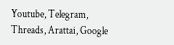Youtube, Telegram, Threads, Arattai, Google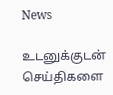News

உடனுக்குடன் செய்திகளை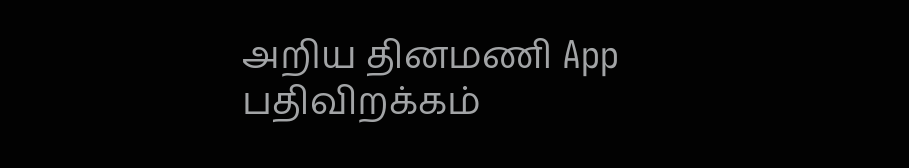அறிய தினமணி App பதிவிறக்கம்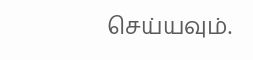செய்யவும்.